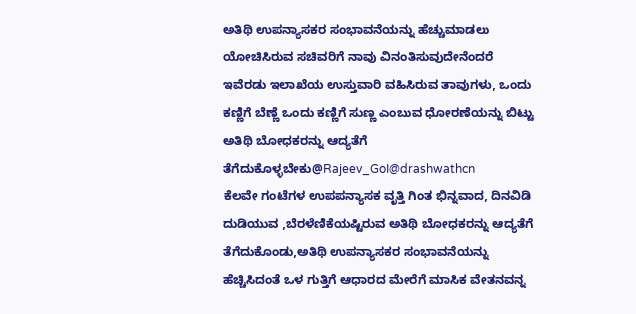ಅತಿಥಿ ಉಪನ್ಯಾಸಕರ ಸಂಭಾವನೆಯನ್ನು ಹೆಚ್ಚುಮಾಡಲು ಯೋಚಿಸಿರುವ ಸಚಿವರಿಗೆ ನಾವು ವಿನಂತಿಸುವುದೇನೆಂದರೆ ಇವೆರಡು ಇಲಾಖೆಯ ಉಸ್ತುವಾರಿ ವಹಿಸಿರುವ ತಾವುಗಳು, ಒಂದು ಕಣ್ಣಿಗೆ ಬೆಣ್ಣೆ ಒಂದು ಕಣ್ಣಿಗೆ ಸುಣ್ಣ ಎಂಬುವ ಧೋರಣೆಯನ್ನು ಬಿಟ್ಟು ಅತಿಥಿ ಬೋಧಕರನ್ನು ಆದ್ಯತೆಗೆ ತೆಗೆದುಕೊಳ್ಳಬೇಕು@Rajeev_GoI@drashwathcn
ಕೆಲವೇ ಗಂಟೆಗಳ ಉಪಪನ್ಯಾಸಕ ವೃತ್ತಿ ಗಿಂತ ಭಿನ್ನವಾದ, ದಿನವಿಡಿ ದುಡಿಯುವ ,ಬೆರಳೆಣಿಕೆಯಷ್ಟಿರುವ ಅತಿಥಿ ಬೋಧಕರನ್ನು ಆದ್ಯತೆಗೆ ತೆಗೆದುಕೊಂಡು,ಅತಿಥಿ ಉಪನ್ಯಾಸಕರ ಸಂಭಾವನೆಯನ್ನು ಹೆಚ್ಚಿಸಿದಂತೆ ಒಳ ಗುತ್ತಿಗೆ ಆಧಾರದ ಮೇರೆಗೆ ಮಾಸಿಕ ವೇತನವನ್ನ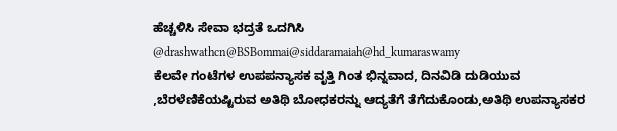ಹೆಚ್ಚಳಿಸಿ ಸೇವಾ ಭದ್ರತೆ ಒದಗಿಸಿ @drashwathcn@BSBommai@siddaramaiah@hd_kumaraswamy
ಕೆಲವೇ ಗಂಟೆಗಳ ಉಪಪನ್ಯಾಸಕ ವೃತ್ತಿ ಗಿಂತ ಭಿನ್ನವಾದ, ದಿನವಿಡಿ ದುಡಿಯುವ ,ಬೆರಳೆಣಿಕೆಯಷ್ಟಿರುವ ಅತಿಥಿ ಬೋಧಕರನ್ನು ಆದ್ಯತೆಗೆ ತೆಗೆದುಕೊಂಡು,ಅತಿಥಿ ಉಪನ್ಯಾಸಕರ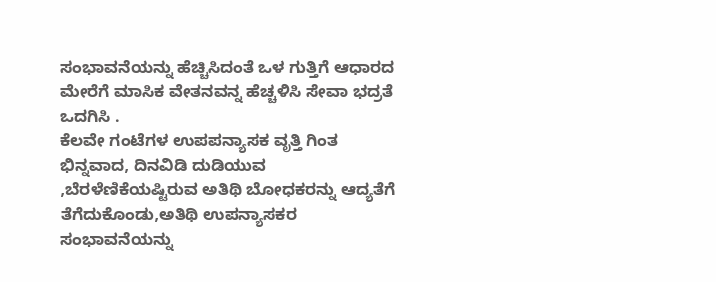ಸಂಭಾವನೆಯನ್ನು ಹೆಚ್ಚಿಸಿದಂತೆ ಒಳ ಗುತ್ತಿಗೆ ಆಧಾರದ ಮೇರೆಗೆ ಮಾಸಿಕ ವೇತನವನ್ನ ಹೆಚ್ಚಳಿಸಿ ಸೇವಾ ಭದ್ರತೆ ಒದಗಿಸಿ .
ಕೆಲವೇ ಗಂಟೆಗಳ ಉಪಪನ್ಯಾಸಕ ವೃತ್ತಿ ಗಿಂತ ಭಿನ್ನವಾದ, ದಿನವಿಡಿ ದುಡಿಯುವ ,ಬೆರಳೆಣಿಕೆಯಷ್ಟಿರುವ ಅತಿಥಿ ಬೋಧಕರನ್ನು ಆದ್ಯತೆಗೆ ತೆಗೆದುಕೊಂಡು,ಅತಿಥಿ ಉಪನ್ಯಾಸಕರ ಸಂಭಾವನೆಯನ್ನು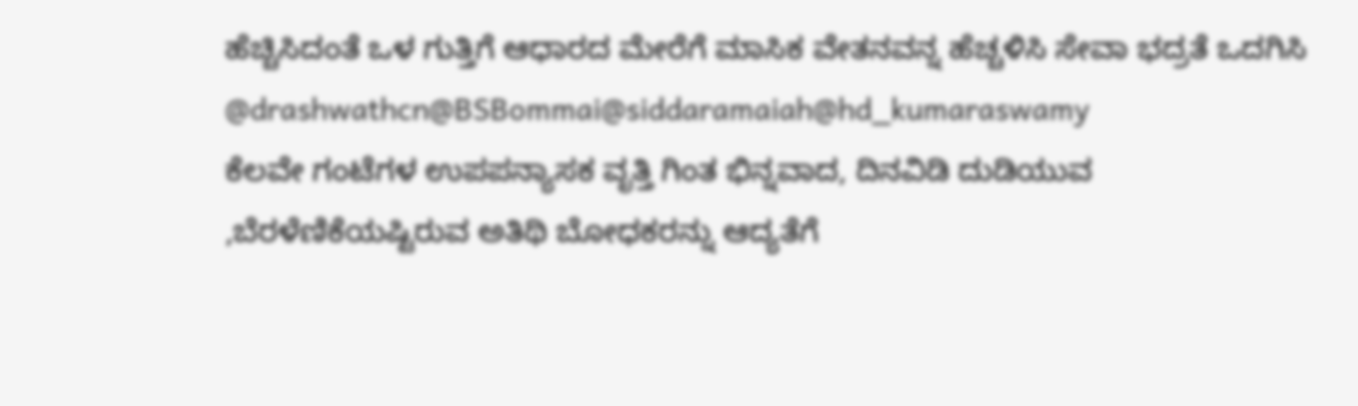ಹೆಚ್ಚಿಸಿದಂತೆ ಒಳ ಗುತ್ತಿಗೆ ಆಧಾರದ ಮೇರೆಗೆ ಮಾಸಿಕ ವೇತನವನ್ನ ಹೆಚ್ಚಳಿಸಿ ಸೇವಾ ಭದ್ರತೆ ಒದಗಿಸಿ @drashwathcn@BSBommai@siddaramaiah@hd_kumaraswamy
ಕೆಲವೇ ಗಂಟೆಗಳ ಉಪಪನ್ಯಾಸಕ ವೃತ್ತಿ ಗಿಂತ ಭಿನ್ನವಾದ, ದಿನವಿಡಿ ದುಡಿಯುವ ,ಬೆರಳೆಣಿಕೆಯಷ್ಟಿರುವ ಅತಿಥಿ ಬೋಧಕರನ್ನು ಆದ್ಯತೆಗೆ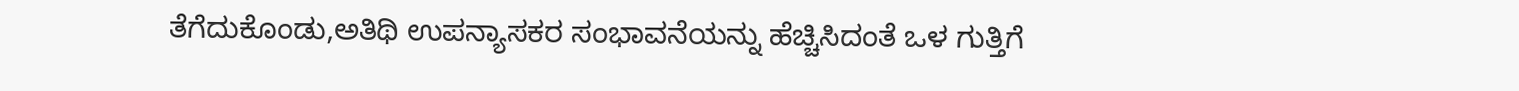ತೆಗೆದುಕೊಂಡು,ಅತಿಥಿ ಉಪನ್ಯಾಸಕರ ಸಂಭಾವನೆಯನ್ನು ಹೆಚ್ಚಿಸಿದಂತೆ ಒಳ ಗುತ್ತಿಗೆ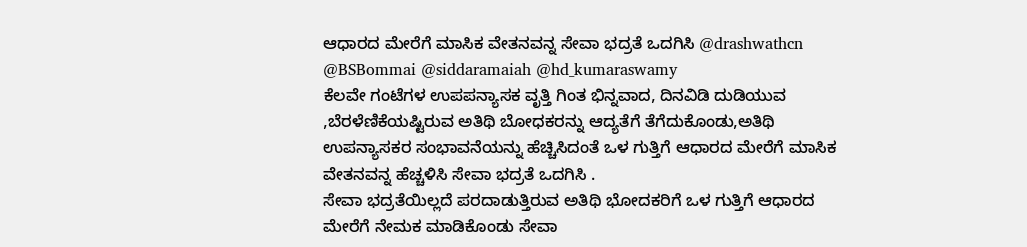ಆಧಾರದ ಮೇರೆಗೆ ಮಾಸಿಕ ವೇತನವನ್ನ ಸೇವಾ ಭದ್ರತೆ ಒದಗಿಸಿ @drashwathcn @BSBommai @siddaramaiah @hd_kumaraswamy
ಕೆಲವೇ ಗಂಟೆಗಳ ಉಪಪನ್ಯಾಸಕ ವೃತ್ತಿ ಗಿಂತ ಭಿನ್ನವಾದ, ದಿನವಿಡಿ ದುಡಿಯುವ ,ಬೆರಳೆಣಿಕೆಯಷ್ಟಿರುವ ಅತಿಥಿ ಬೋಧಕರನ್ನು ಆದ್ಯತೆಗೆ ತೆಗೆದುಕೊಂಡು,ಅತಿಥಿ ಉಪನ್ಯಾಸಕರ ಸಂಭಾವನೆಯನ್ನು ಹೆಚ್ಚಿಸಿದಂತೆ ಒಳ ಗುತ್ತಿಗೆ ಆಧಾರದ ಮೇರೆಗೆ ಮಾಸಿಕ ವೇತನವನ್ನ ಹೆಚ್ಚಳಿಸಿ ಸೇವಾ ಭದ್ರತೆ ಒದಗಿಸಿ .
ಸೇವಾ ಭದ್ರತೆಯಿಲ್ಲದೆ ಪರದಾಡುತ್ತಿರುವ ಅತಿಥಿ ಭೋದಕರಿಗೆ ಒಳ ಗುತ್ತಿಗೆ ಆಧಾರದ
ಮೇರೆಗೆ ನೇಮಕ ಮಾಡಿಕೊಂಡು ಸೇವಾ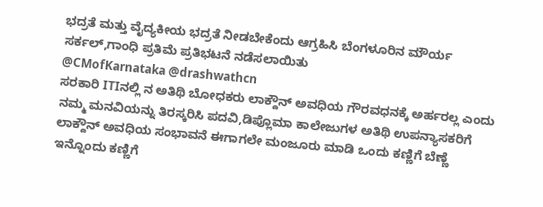ಭದ್ರತೆ ಮತ್ತು ವೈದ್ಯಕೀಯ ಭದ್ರತೆ ನೀಡಬೇಕೆಂದು ಆಗ್ರಹಿಸಿ ಬೆಂಗಳೂರಿನ ಮೌರ್ಯ ಸರ್ಕಲ್,ಗಾಂಧಿ ಪ್ರತಿಮೆ ಪ್ರತಿಭಟನೆ ನಡೆಸಲಾಯಿತು
@CMofKarnataka @drashwathcn
ಸರಕಾರಿ ITIನಲ್ಲಿ ನ ಅತಿಥಿ ಬೋಧಕರು ಲಾಕ್ದೌನ್ ಅವಧಿಯ ಗೌರವಧನಕ್ಕೆ ಅರ್ಹರಲ್ಲ ಎಂದು ನಮ್ಮ ಮನವಿಯನ್ನು ತಿರಸ್ಕರಿಸಿ ಪದವಿ,ಡಿಪ್ಲೊಮಾ ಕಾಲೇಜುಗಳ ಅತಿಥಿ ಉಪನ್ಯಾಸಕರಿಗೆ ಲಾಕ್ದೌನ್ ಅವಧಿಯ ಸಂಭಾವನೆ ಈಗಾಗಲೇ ಮಂಜೂರು ಮಾಡಿ ಒಂದು ಕಣ್ಣಿಗೆ ಬೆಣ್ಣೆ ಇನ್ನೊಂದು ಕಣ್ಣಿಗೆ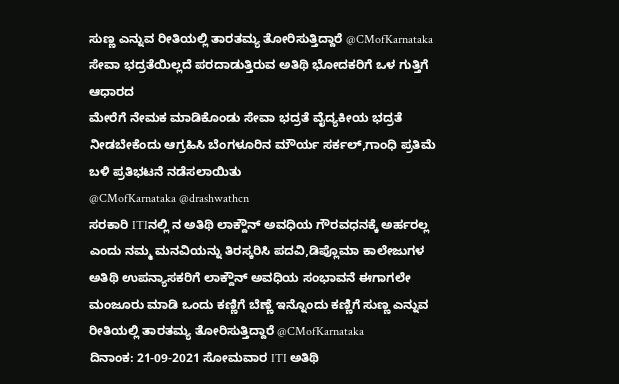ಸುಣ್ಣ ಎನ್ನುವ ರೀತಿಯಲ್ಲಿ ತಾರತಮ್ಯ ತೋರಿಸುತ್ತಿದ್ದಾರೆ @CMofKarnataka
ಸೇವಾ ಭದ್ರತೆಯಿಲ್ಲದೆ ಪರದಾಡುತ್ತಿರುವ ಅತಿಥಿ ಭೋದಕರಿಗೆ ಒಳ ಗುತ್ತಿಗೆ ಆಧಾರದ
ಮೇರೆಗೆ ನೇಮಕ ಮಾಡಿಕೊಂಡು ಸೇವಾ ಭದ್ರತೆ ವೈದ್ಯಕೀಯ ಭದ್ರತೆ ನೀಡಬೇಕೆಂದು ಆಗ್ರಹಿಸಿ ಬೆಂಗಳೂರಿನ ಮೌರ್ಯ ಸರ್ಕಲ್,ಗಾಂಧಿ ಪ್ರತಿಮೆ ಬಳಿ ಪ್ರತಿಭಟನೆ ನಡೆಸಲಾಯಿತು
@CMofKarnataka @drashwathcn
ಸರಕಾರಿ ITIನಲ್ಲಿ ನ ಅತಿಥಿ ಲಾಕ್ದೌನ್ ಅವಧಿಯ ಗೌರವಧನಕ್ಕೆ ಅರ್ಹರಲ್ಲ ಎಂದು ನಮ್ಮ ಮನವಿಯನ್ನು ತಿರಸ್ಕರಿಸಿ ಪದವಿ,ಡಿಪ್ಲೊಮಾ ಕಾಲೇಜುಗಳ ಅತಿಥಿ ಉಪನ್ಯಾಸಕರಿಗೆ ಲಾಕ್ದೌನ್ ಅವಧಿಯ ಸಂಭಾವನೆ ಈಗಾಗಲೇ ಮಂಜೂರು ಮಾಡಿ ಒಂದು ಕಣ್ಣಿಗೆ ಬೆಣ್ಣೆ ಇನ್ನೊಂದು ಕಣ್ಣಿಗೆ ಸುಣ್ಣ ಎನ್ನುವ ರೀತಿಯಲ್ಲಿ ತಾರತಮ್ಯ ತೋರಿಸುತ್ತಿದ್ದಾರೆ @CMofKarnataka
ದಿನಾಂಕ: 21-09-2021 ಸೋಮವಾರ ITI ಅತಿಥಿ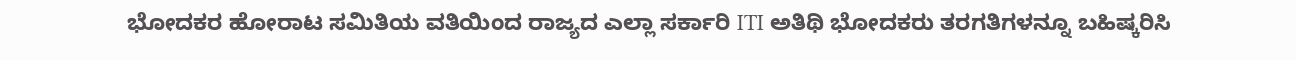ಭೋದಕರ ಹೋರಾಟ ಸಮಿತಿಯ ವತಿಯಿಂದ ರಾಜ್ಯದ ಎಲ್ಲಾ ಸರ್ಕಾರಿ ITI ಅತಿಥಿ ಭೋದಕರು ತರಗತಿಗಳನ್ನೂ ಬಹಿಷ್ಕರಿಸಿ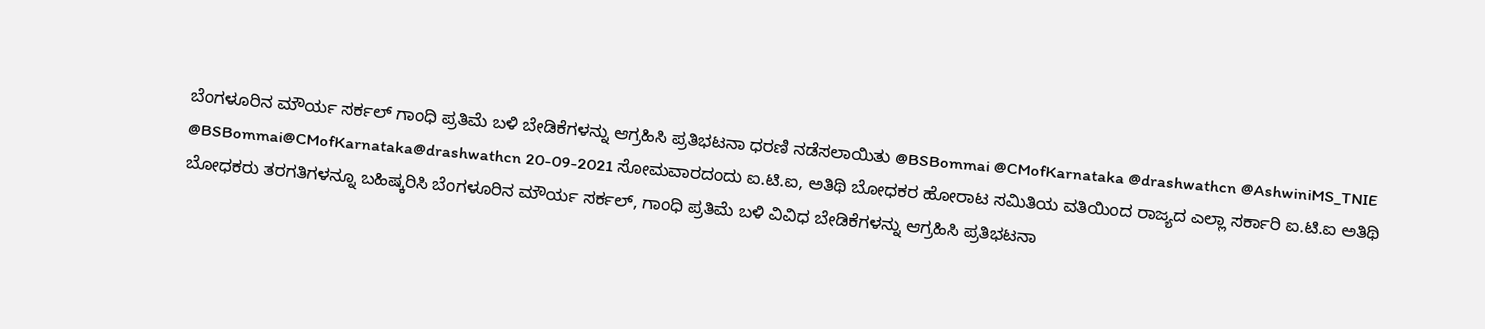ಬೆಂಗಳೂರಿನ ಮೌರ್ಯ ಸರ್ಕಲ್ ಗಾಂಧಿ ಪ್ರತಿಮೆ ಬಳಿ ಬೇಡಿಕೆಗಳನ್ನು ಆಗ್ರಹಿಸಿ ಪ್ರತಿಭಟನಾ ಧರಣಿ ನಡೆಸಲಾಯಿತು @BSBommai @CMofKarnataka @drashwathcn @AshwiniMS_TNIE
@BSBommai@CMofKarnataka@drashwathcn 20-09-2021 ಸೋಮವಾರದಂದು ಐ.ಟಿ.ಐ, ಅತಿಥಿ ಬೋಧಕರ ಹೋರಾಟ ಸಮಿತಿಯ ವತಿಯಿಂದ ರಾಜ್ಯದ ಎಲ್ಲಾ ಸರ್ಕಾರಿ ಐ.ಟಿ.ಐ ಅತಿಥಿ ಬೋಧಕರು ತರಗತಿಗಳನ್ನೂ ಬಹಿಷ್ಕರಿಸಿ ಬೆಂಗಳೂರಿನ ಮೌರ್ಯ ಸರ್ಕಲ್, ಗಾಂಧಿ ಪ್ರತಿಮೆ ಬಳಿ ವಿವಿಧ ಬೇಡಿಕೆಗಳನ್ನು ಆಗ್ರಹಿಸಿ ಪ್ರತಿಭಟನಾ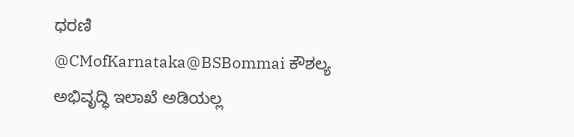ಧರಣಿ
@CMofKarnataka@BSBommai ಕೌಶಲ್ಯ ಅಭಿವೃದ್ಧಿ ಇಲಾಖೆ ಅಡಿಯಲ್ಲ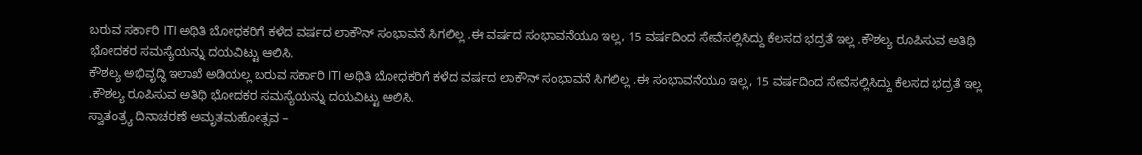ಬರುವ ಸರ್ಕಾರಿ ITI ಅಥಿತಿ ಬೋಧಕರಿಗೆ ಕಳೆದ ವರ್ಷದ ಲಾಕೌನ್ ಸಂಭಾವನೆ ಸಿಗಲಿಲ್ಲ .ಈ ವರ್ಷದ ಸಂಭಾವನೆಯೂ ಇಲ್ಲ, 15 ವರ್ಷದಿಂದ ಸೇವೆಸಲ್ಲಿಸಿದ್ದು ಕೆಲಸದ ಭದ್ರತೆ ಇಲ್ಲ .ಕೌಶಲ್ಯ ರೂಪಿಸುವ ಅತಿಥಿ ಭೋದಕರ ಸಮಸ್ಯೆಯನ್ನು ದಯವಿಟ್ಟು ಆಲಿಸಿ.
ಕೌಶಲ್ಯ ಅಭಿವೃದ್ಧಿ ಇಲಾಖೆ ಅಡಿಯಲ್ಲ ಬರುವ ಸರ್ಕಾರಿ ITI ಅಥಿತಿ ಬೋಧಕರಿಗೆ ಕಳೆದ ವರ್ಷದ ಲಾಕೌನ್ ಸಂಭಾವನೆ ಸಿಗಲಿಲ್ಲ .ಈ ಸಂಭಾವನೆಯೂ ಇಲ್ಲ, 15 ವರ್ಷದಿಂದ ಸೇವೆಸಲ್ಲಿಸಿದ್ದು ಕೆಲಸದ ಭದ್ರತೆ ಇಲ್ಲ .ಕೌಶಲ್ಯ ರೂಪಿಸುವ ಅತಿಥಿ ಭೋದಕರ ಸಮಸ್ಯೆಯನ್ನು ದಯವಿಟ್ಟು ಆಲಿಸಿ.
ಸ್ವಾತಂತ್ರ್ಯ ದಿನಾಚರಣೆ ಅಮೃತಮಹೋತ್ಸವ –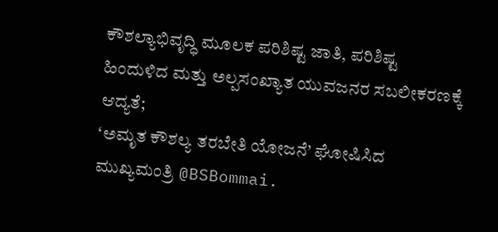ಕೌಶಲ್ಯಾಭಿವೃದ್ಧಿ ಮೂಲಕ ಪರಿಶಿಷ್ಟ ಜಾತಿ, ಪರಿಶಿಷ್ಟ ಹಿಂದುಳಿದ ಮತ್ತು ಅಲ್ಪಸಂಖ್ಯಾತ ಯುವಜನರ ಸಬಲೀಕರಣಕ್ಕೆ ಆದ್ಯತೆ;
‘ಅಮೃತ ಕೌಶಲ್ಯ ತರಬೇತಿ ಯೋಜನೆ’ ಘೋಷಿಸಿದ ಮುಖ್ಯಮಂತ್ರಿ @BSBommai.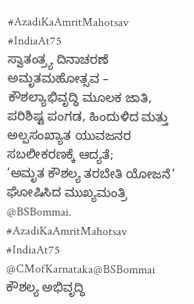#AzadiKaAmritMahotsav #IndiaAt75
ಸ್ವಾತಂತ್ರ್ಯ ದಿನಾಚರಣೆ ಅಮೃತಮಹೋತ್ಸವ – ಕೌಶಲ್ಯಾಭಿವೃದ್ಧಿ ಮೂಲಕ ಜಾತಿ, ಪರಿಶಿಷ್ಟ ಪಂಗಡ, ಹಿಂದುಳಿದ ಮತ್ತು ಅಲ್ಪಸಂಖ್ಯಾತ ಯುವಜನರ ಸಬಲೀಕರಣಕ್ಕೆ ಆದ್ಯತೆ;
‘ಅಮೃತ ಕೌಶಲ್ಯ ತರಬೇತಿ ಯೋಜನೆ’ ಘೋಷಿಸಿದ ಮುಖ್ಯಮಂತ್ರಿ @BSBommai.
#AzadiKaAmritMahotsav #IndiaAt75
@CMofKarnataka@BSBommai ಕೌಶಲ್ಯ ಅಭಿವೃದ್ಧಿ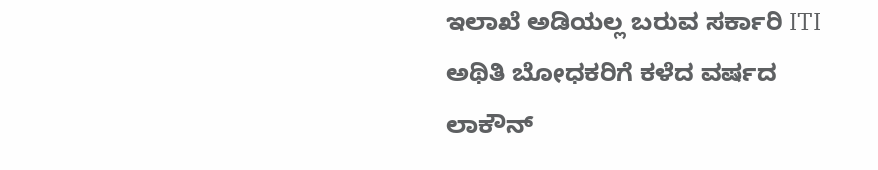ಇಲಾಖೆ ಅಡಿಯಲ್ಲ ಬರುವ ಸರ್ಕಾರಿ ITI ಅಥಿತಿ ಬೋಧಕರಿಗೆ ಕಳೆದ ವರ್ಷದ ಲಾಕೌನ್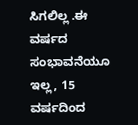ಸಿಗಲಿಲ್ಲ .ಈ ವರ್ಷದ ಸಂಭಾವನೆಯೂ ಇಲ್ಲ, 15 ವರ್ಷದಿಂದ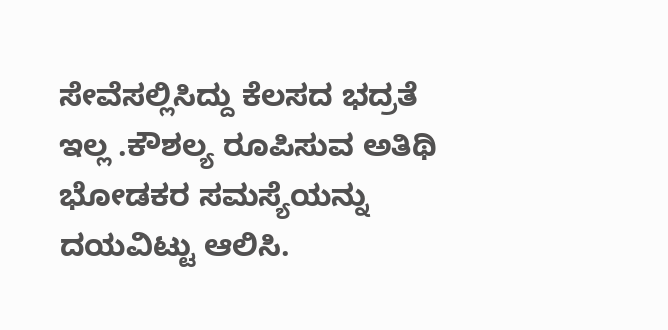ಸೇವೆಸಲ್ಲಿಸಿದ್ದು ಕೆಲಸದ ಭದ್ರತೆ ಇಲ್ಲ .ಕೌಶಲ್ಯ ರೂಪಿಸುವ ಅತಿಥಿ ಭೋಡಕರ ಸಮಸ್ಯೆಯನ್ನು ದಯವಿಟ್ಟು ಆಲಿಸಿ.